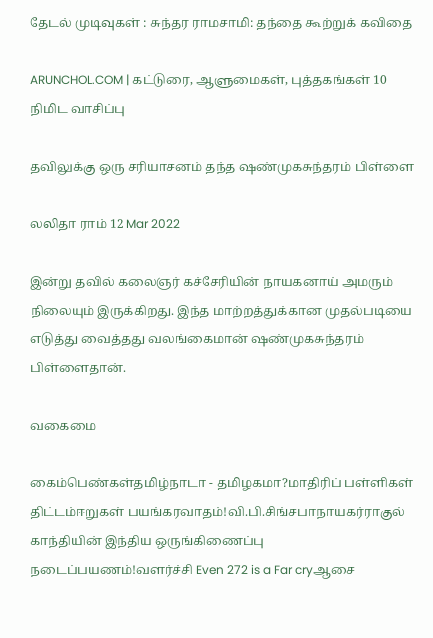தேடல் முடிவுகள் : சுந்தர ராமசாமி: தந்தை கூற்றுக் கவிதை

ARUNCHOL.COM | கட்டுரை, ஆளுமைகள், புத்தகங்கள் 10 நிமிட வாசிப்பு

தவிலுக்கு ஒரு சரியாசனம் தந்த ஷண்முகசுந்தரம் பிள்ளை

லலிதா ராம் 12 Mar 2022

இன்று தவில் கலைஞர் கச்சேரியின் நாயகனாய் அமரும் நிலையும் இருக்கிறது. இந்த மாற்றத்துக்கான முதல்படியை எடுத்து வைத்தது வலங்கைமான் ஷண்முகசுந்தரம் பிள்ளைதான்.

வகைமை

கைம்பெண்கள்தமிழ்நாடா - தமிழகமா?மாதிரிப் பள்ளிகள் திட்டம்ஈறுகள் பயங்கரவாதம்!வி.பி.சிங்சபாநாயகர்ராகுல் காந்தியின் இந்திய ஒருங்கிணைப்பு நடைப்பயணம்!வளர்ச்சி Even 272 is a Far cryஆசை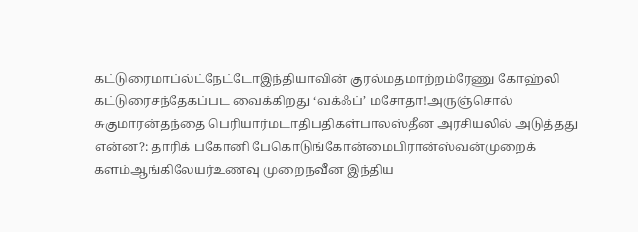கட்டுரைமாப்ல்ட்நேட்டோஇந்தியாவின் குரல்மதமாற்றம்ரேணு கோஹ்லி கட்டுரைசந்தேகப்பட வைக்கிறது ‘வக்ஃப்’ மசோதா!அருஞ்சொல் சுகுமாரன்தந்தை பெரியார்மடாதிபதிகள்பாலஸ்தீன அரசியலில் அடுத்தது என்ன?: தாரிக் பகோனி பேகொடுங்கோன்மைபிரான்ஸ்வன்முறைக் களம்ஆங்கிலேயர்உணவு முறைநவீன இந்திய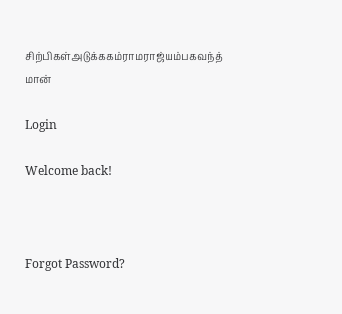சிற்பிகள்அடுக்ககம்ராமராஜ்யம்பகவந்த் மான்

Login

Welcome back!



Forgot Password?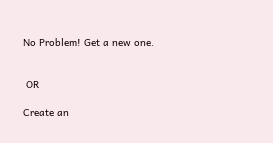No Problem! Get a new one.


 OR

Create an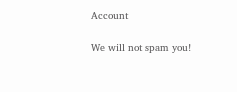Account

We will not spam you!